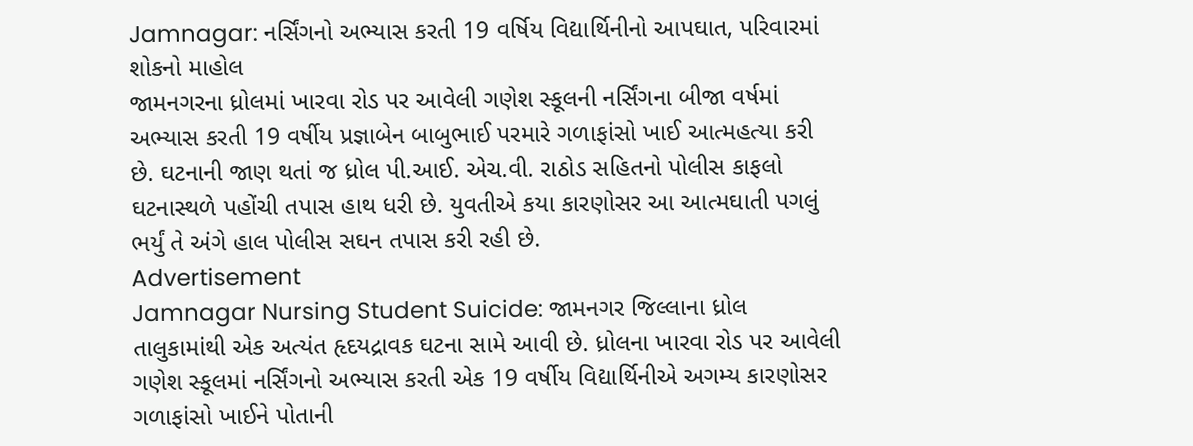Jamnagar: નર્સિંગનો અભ્યાસ કરતી 19 વર્ષિય વિદ્યાર્થિનીનો આપઘાત, પરિવારમાં શોકનો માહોલ
જામનગરના ધ્રોલમાં ખારવા રોડ પર આવેલી ગણેશ સ્કૂલની નર્સિંગના બીજા વર્ષમાં અભ્યાસ કરતી 19 વર્ષીય પ્રજ્ઞાબેન બાબુભાઈ પરમારે ગળાફાંસો ખાઈ આત્મહત્યા કરી છે. ઘટનાની જાણ થતાં જ ધ્રોલ પી.આઈ. એચ.વી. રાઠોડ સહિતનો પોલીસ કાફલો ઘટનાસ્થળે પહોંચી તપાસ હાથ ધરી છે. યુવતીએ કયા કારણોસર આ આત્મઘાતી પગલું ભર્યું તે અંગે હાલ પોલીસ સઘન તપાસ કરી રહી છે.
Advertisement
Jamnagar Nursing Student Suicide: જામનગર જિલ્લાના ધ્રોલ તાલુકામાંથી એક અત્યંત હૃદયદ્રાવક ઘટના સામે આવી છે. ધ્રોલના ખારવા રોડ પર આવેલી ગણેશ સ્કૂલમાં નર્સિંગનો અભ્યાસ કરતી એક 19 વર્ષીય વિદ્યાર્થિનીએ અગમ્ય કારણોસર ગળાફાંસો ખાઈને પોતાની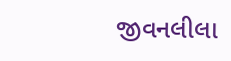જીવનલીલા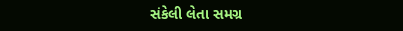સંકેલી લેતા સમગ્ર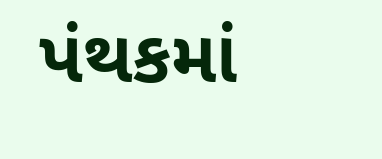પંથકમાં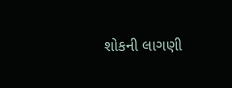શોકની લાગણી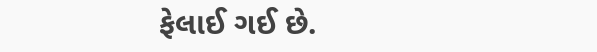ફેલાઈ ગઈ છે.